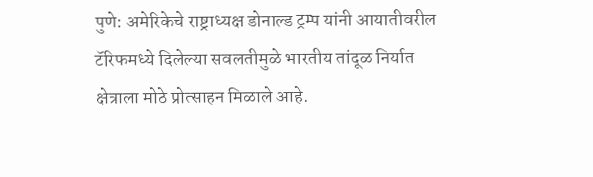पुणे: अमेरिकेचे राष्ट्राध्यक्ष डोनाल्ड ट्रम्प यांनी आयातीवरील टॅरिफमध्ये दिलेल्या सवलतीमुळे भारतीय तांदूळ निर्यात क्षेत्राला मोठे प्रोत्साहन मिळाले आहे.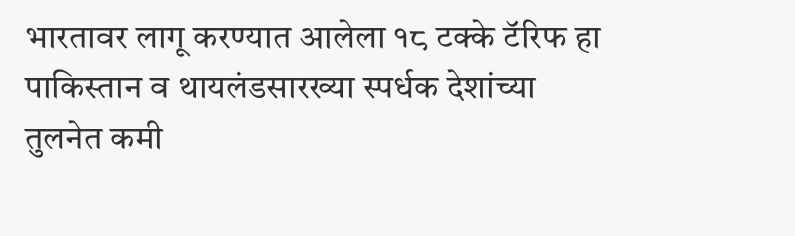भारतावर लागू करण्यात आलेला १८ टक्के टॅरिफ हा पाकिस्तान व थायलंडसारख्या स्पर्धक देशांच्या तुलनेत कमी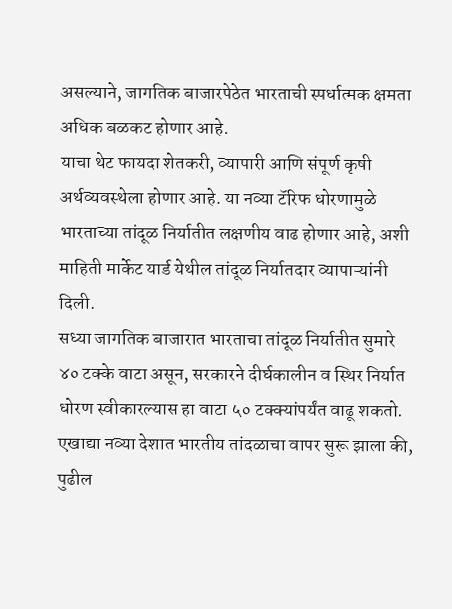असल्याने, जागतिक बाजारपेठेत भारताची स्पर्धात्मक क्षमता अधिक बळकट होणार आहे.
याचा थेट फायदा शेतकरी, व्यापारी आणि संपूर्ण कृषी अर्थव्यवस्थेला होणार आहे. या नव्या टॅरिफ धोरणामुळे भारताच्या तांदूळ निर्यातीत लक्षणीय वाढ होणार आहे, अशी माहिती मार्केट यार्ड येथील तांदूळ निर्यातदार व्यापाऱ्यांनी दिली.
सध्या जागतिक बाजारात भारताचा तांदूळ निर्यातीत सुमारे ४० टक्के वाटा असून, सरकारने दीर्घकालीन व स्थिर निर्यात धोरण स्वीकारल्यास हा वाटा ५० टक्क्यांपर्यंत वाढू शकतो.
एखाद्या नव्या देशात भारतीय तांदळाचा वापर सुरू झाला की, पुढील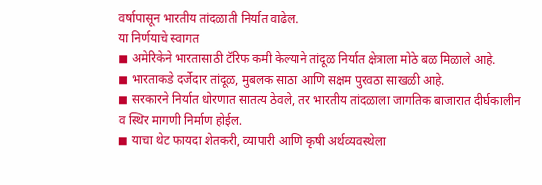वर्षापासून भारतीय तांदळाती निर्यात वाढेल.
या निर्णयाचे स्वागत
◼ अमेरिकेने भारतासाठी टॅरिफ कमी केल्याने तांदूळ निर्यात क्षेत्राला मोठे बळ मिळाले आहे.
◼ भारताकडे दर्जेदार तांदूळ, मुबलक साठा आणि सक्षम पुरवठा साखळी आहे.
◼ सरकारने निर्यात धोरणात सातत्य ठेवले, तर भारतीय तांदळाला जागतिक बाजारात दीर्घकालीन व स्थिर मागणी निर्माण होईल.
◼ याचा थेट फायदा शेतकरी, व्यापारी आणि कृषी अर्थव्यवस्थेला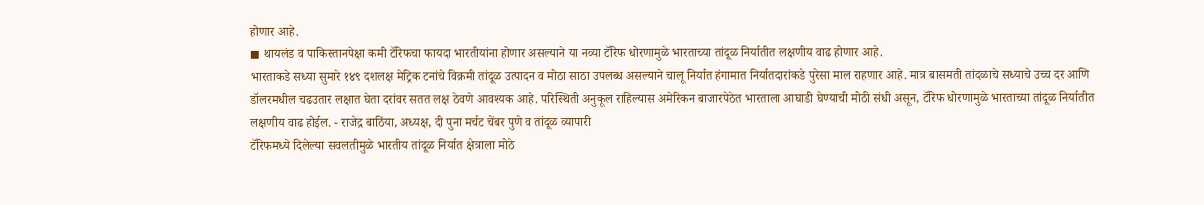होणार आहे.
◼ थायलंड व पाकिस्तानपेक्षा कमी टॅरिफचा फायदा भारतीयांना होणार असल्याने या नव्या टॅरिफ धोरणामुळे भारताच्या तांदूळ निर्यातीत लक्षणीय वाढ होणार आहे.
भारताकडे सध्या सुमारे १४९ दशलक्ष मेट्रिक टनांचे विक्रमी तांदूळ उत्पादन व मोठा साठा उपलब्ध असल्याने चालू निर्यात हंगामात निर्यातदारांकडे पुरेसा माल राहणार आहे. मात्र बासमती तांदळाचे सध्याचे उच्च दर आणि डॉलरमधील चढउतार लक्षात घेता दरांवर सतत लक्ष ठेवणे आवश्यक आहे. परिस्थिती अनुकूल राहिल्यास अमेरिकन बाजारपेठेत भारताला आघाडी घेण्याची मोठी संधी असून, टॅरिफ धोरणामुळे भारताच्या तांदूळ निर्यातीत लक्षणीय वाढ होईल. - राजेद्र बाठिंया, अध्यक्ष, दी पुना मर्चट चेंबर पुणे व तांदूळ व्यापारी
टॅरिफमध्ये दिलेल्या सवलतीमुळे भारतीय तांदूळ निर्यात क्षेत्राला मोठे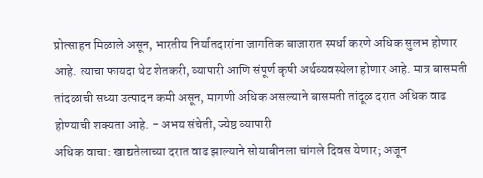प्रोत्साहन मिळाले असून, भारतीय निर्यातदारांना जागतिक बाजारात स्पर्धा करणे अधिक सुलभ होणार आहे. त्याचा फायदा थेट शेतकरी, व्यापारी आणि संपूर्ण कृषी अर्थव्यवस्थेला होणार आहे. मात्र बासमती तांदळाची सध्या उत्पादन कमी असून, मागणी अधिक असल्याने बासमती तांदूळ दरात अधिक वाढ होण्याची शक्यता आहे. - अभय संचेती, ज्येष्ठ व्यापारी
अधिक वाचा: खाद्यतेलाच्या दरात वाढ झाल्याने सोयाबीनला चांगले दिवस येणार; अजून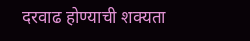दरवाढ होण्याची शक्यता